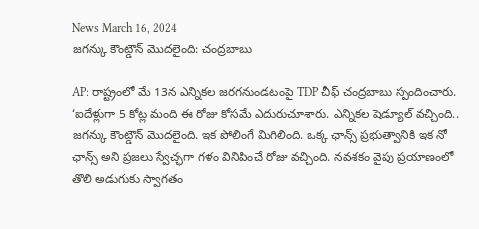News March 16, 2024
జగన్కు కౌంట్డౌన్ మొదలైంది: చంద్రబాబు

AP: రాష్ట్రంలో మే 13న ఎన్నికల జరగనుండటంపై TDP చీఫ్ చంద్రబాబు స్పందించారు. ‘ఐదేళ్లుగా 5 కోట్ల మంది ఈ రోజు కోసమే ఎదురుచూశారు. ఎన్నికల షెడ్యూల్ వచ్చింది.. జగన్కు కౌంట్డౌన్ మొదలైంది. ఇక పోలింగే మిగిలింది. ఒక్క ఛాన్స్ ప్రభుత్వానికి ఇక నో ఛాన్స్ అని ప్రజలు స్వేచ్ఛగా గళం వినిపించే రోజు వచ్చింది. నవశకం వైపు ప్రయాణంలో తొలి అడుగుకు స్వాగతం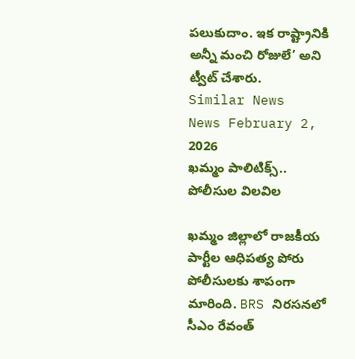పలుకుదాం. ఇక రాష్ట్రానికి అన్నీ మంచి రోజులే’ అని ట్వీట్ చేశారు.
Similar News
News February 2, 2026
ఖమ్మం పాలిటిక్స్.. పోలీసుల విలవిల

ఖమ్మం జిల్లాలో రాజకీయ పార్టీల ఆధిపత్య పోరు పోలీసులకు శాపంగా మారింది. BRS నిరసనలో సీఎం రేవంత్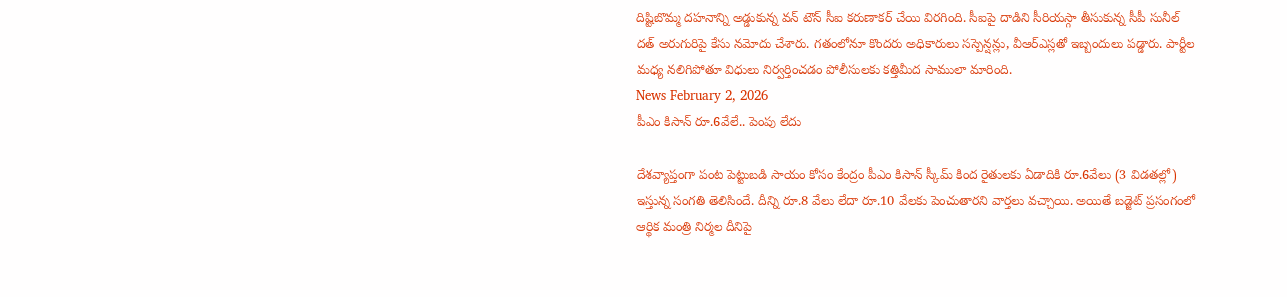దిష్టిబొమ్మ దహనాన్ని అడ్డుకున్న వన్ టౌన్ సీఐ కరుణాకర్ చేయి విరగింది. సీఐపై దాడిని సీరియస్గా తీసుకున్న సీపీ సునీల్ దత్ అరుగురిపై కేసు నమోదు చేశారు. గతంలోనూ కొందరు అధికారులు సస్పెన్షన్లు, వీఆర్ఎస్లతో ఇబ్బందులు పడ్డారు. పార్టీల మధ్య నలిగిపోతూ విధులు నిర్వర్తించడం పోలీసులకు కత్తిమీద సాములా మారింది.
News February 2, 2026
పీఎం కిసాన్ రూ.6వేలే.. పెంపు లేదు

దేశవ్యాప్తంగా పంట పెట్టుబడి సాయం కోసం కేంద్రం పీఎం కిసాన్ స్కీమ్ కింద రైతులకు ఏడాదికి రూ.6వేలు (3 విడతల్లో) ఇస్తున్న సంగతి తెలిసిందే. దీన్ని రూ.8 వేలు లేదా రూ.10 వేలకు పెంచుతారని వార్తలు వచ్చాయి. అయితే బడ్జెట్ ప్రసంగంలో ఆర్థిక మంత్రి నిర్మల దీనిపై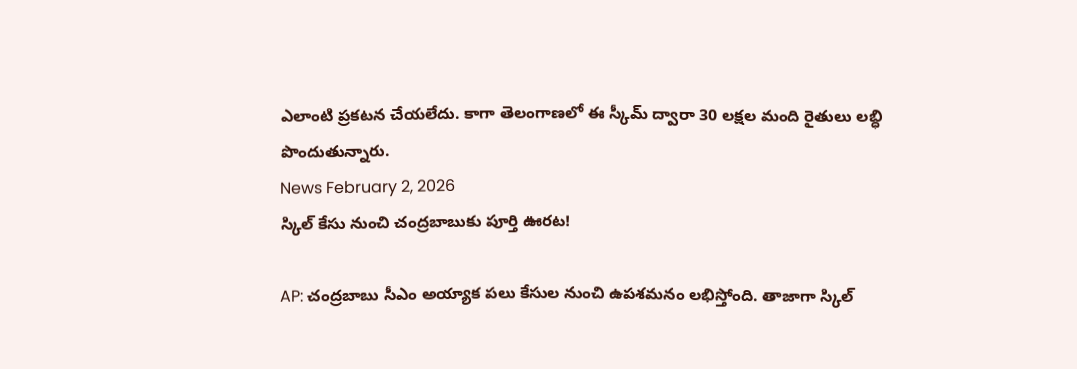ఎలాంటి ప్రకటన చేయలేదు. కాగా తెలంగాణలో ఈ స్కీమ్ ద్వారా 30 లక్షల మంది రైతులు లబ్ధి పొందుతున్నారు.
News February 2, 2026
స్కిల్ కేసు నుంచి చంద్రబాబుకు పూర్తి ఊరట!

AP: చంద్రబాబు సీఎం అయ్యాక పలు కేసుల నుంచి ఉపశమనం లభిస్తోంది. తాజాగా స్కిల్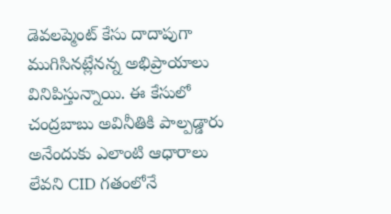డెవలప్మెంట్ కేసు దాదాపుగా ముగిసినట్లేనన్న అభిప్రాయాలు వినిపిస్తున్నాయి. ఈ కేసులో చంద్రబాబు అవినీతికి పాల్పడ్డారు అనేందుకు ఎలాంటి ఆధారాలు లేవని CID గతంలోనే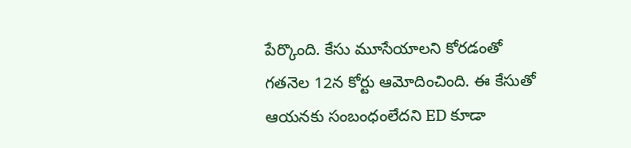పేర్కొంది. కేసు మూసేయాలని కోరడంతో గతనెల 12న కోర్టు ఆమోదించింది. ఈ కేసుతో ఆయనకు సంబంధంలేదని ED కూడా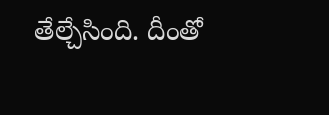తేల్చేసింది. దీంతో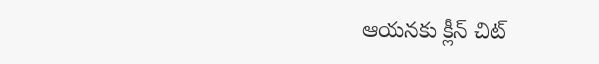ఆయనకు క్లీన్ చిట్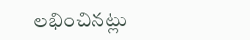లభించినట్లు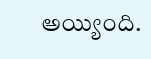అయ్యింది.